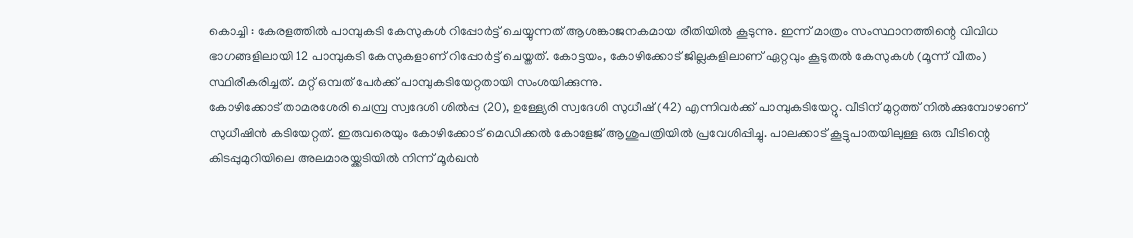കൊച്ചി : കേരളത്തിൽ പാമ്പുകടി കേസുകൾ റിപ്പോർട്ട് ചെയ്യുന്നത് ആശങ്കാജനകമായ രീതിയിൽ കൂടുന്നു. ഇന്ന് മാത്രം സംസ്ഥാനത്തിന്റെ വിവിധ ഭാഗങ്ങളിലായി 12 പാമ്പുകടി കേസുകളാണ് റിപ്പോർട്ട് ചെയ്തത്. കോട്ടയം, കോഴിക്കോട് ജില്ലകളിലാണ് ഏറ്റവും കൂടുതൽ കേസുകൾ (മൂന്ന് വീതം) സ്ഥിരീകരിച്ചത്. മറ്റ് ഒമ്പത് പേർക്ക് പാമ്പുകടിയേറ്റതായി സംശയിക്കുന്നു.
കോഴിക്കോട് താമരശേരി ചെമ്പ്ര സ്വദേശി ശിൽപ്പ (20), ഉള്ള്യേരി സ്വദേശി സുധീഷ് (42) എന്നിവർക്ക് പാമ്പുകടിയേറ്റു. വീടിന് മുറ്റത്ത് നിൽക്കുമ്പോഴാണ് സുധീഷിൻ കടിയേറ്റത്. ഇരുവരെയും കോഴിക്കോട് മെഡിക്കൽ കോളേജ് ആശുപത്രിയിൽ പ്രവേശിപ്പിച്ചു. പാലക്കാട് കൂട്ടുപാതയിലുള്ള ഒരു വീടിന്റെ കിടപ്പുമുറിയിലെ അലമാരയ്ക്കടിയിൽ നിന്ന് മൂർഖൻ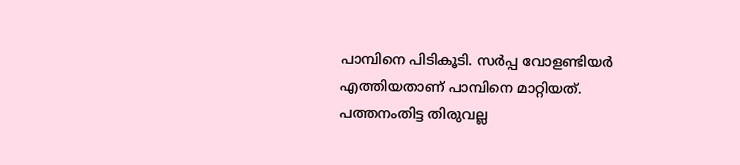പാമ്പിനെ പിടികൂടി. സർപ്പ വോളണ്ടിയർ എത്തിയതാണ് പാമ്പിനെ മാറ്റിയത്.
പത്തനംതിട്ട തിരുവല്ല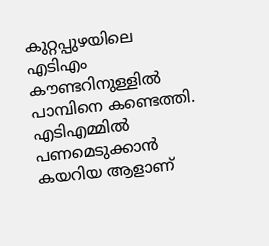കുറ്റപ്പുഴയിലെ എടിഎം കൗണ്ടറിനുള്ളിൽ പാമ്പിനെ കണ്ടെത്തി. എടിഎമ്മിൽ പണമെടുക്കാൻ കയറിയ ആളാണ്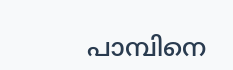പാമ്പിനെ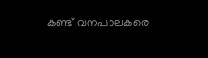കണ്ട് വനപാലകരെ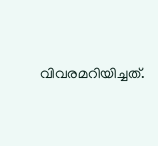വിവരമറിയിച്ചത്.